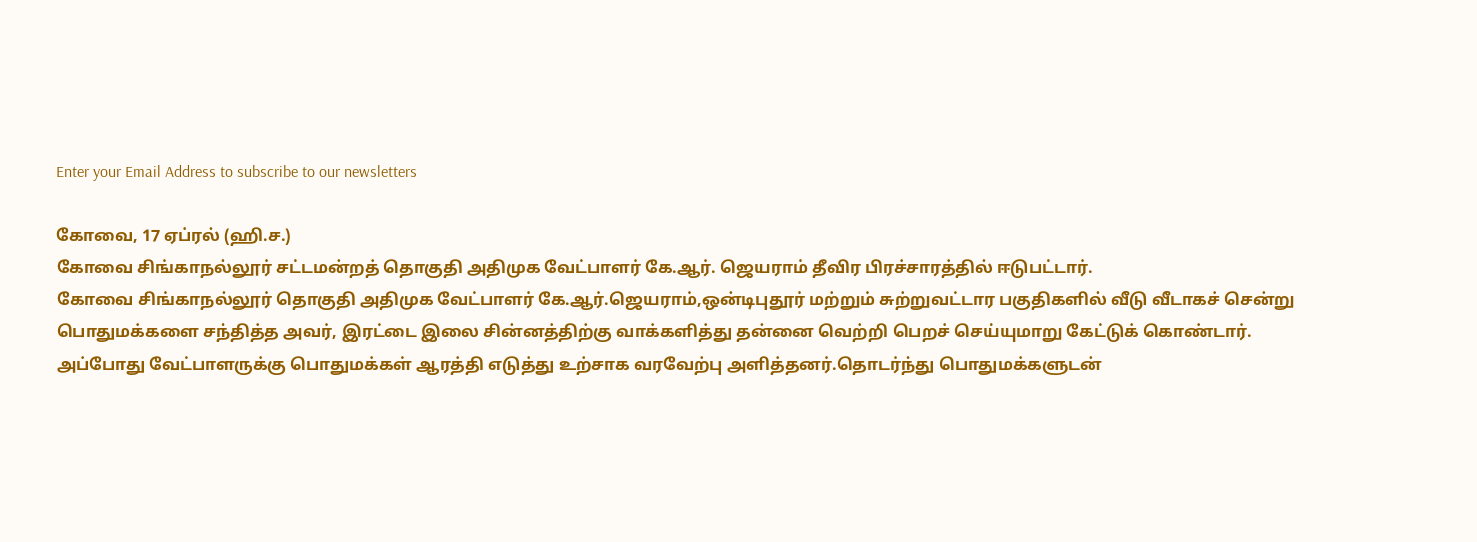Enter your Email Address to subscribe to our newsletters

கோவை, 17 ஏப்ரல் (ஹி.ச.)
கோவை சிங்காநல்லூர் சட்டமன்றத் தொகுதி அதிமுக வேட்பாளர் கே.ஆர். ஜெயராம் தீவிர பிரச்சாரத்தில் ஈடுபட்டார்.
கோவை சிங்காநல்லூர் தொகுதி அதிமுக வேட்பாளர் கே.ஆர்.ஜெயராம்,ஒன்டிபுதூர் மற்றும் சுற்றுவட்டார பகுதிகளில் வீடு வீடாகச் சென்று பொதுமக்களை சந்தித்த அவர், இரட்டை இலை சின்னத்திற்கு வாக்களித்து தன்னை வெற்றி பெறச் செய்யுமாறு கேட்டுக் கொண்டார்.
அப்போது வேட்பாளருக்கு பொதுமக்கள் ஆரத்தி எடுத்து உற்சாக வரவேற்பு அளித்தனர்.தொடர்ந்து பொதுமக்களுடன்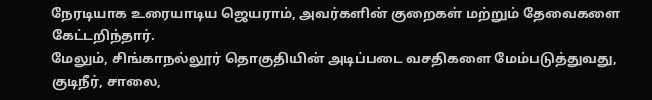நேரடியாக உரையாடிய ஜெயராம், அவர்களின் குறைகள் மற்றும் தேவைகளை கேட்டறிந்தார்.
மேலும், சிங்காநல்லூர் தொகுதியின் அடிப்படை வசதிகளை மேம்படுத்துவது, குடிநீர், சாலை,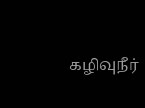கழிவுநீர்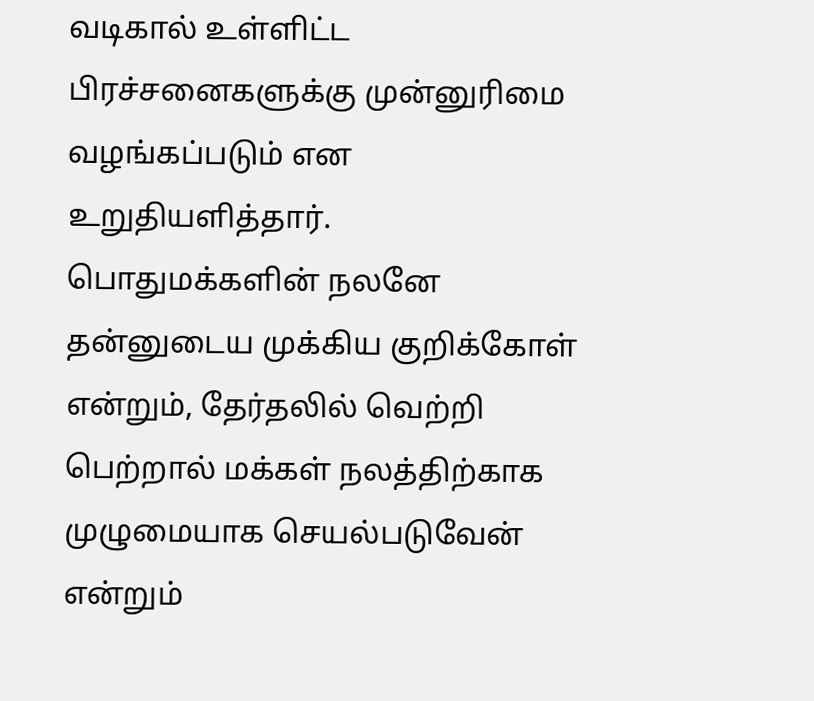வடிகால் உள்ளிட்ட பிரச்சனைகளுக்கு முன்னுரிமை வழங்கப்படும் என உறுதியளித்தார். பொதுமக்களின் நலனே தன்னுடைய முக்கிய குறிக்கோள் என்றும், தேர்தலில் வெற்றி பெற்றால் மக்கள் நலத்திற்காக முழுமையாக செயல்படுவேன் என்றும்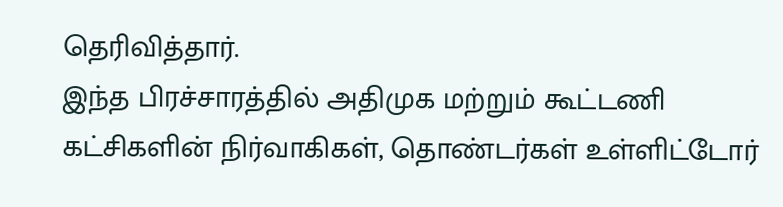தெரிவித்தார்.
இந்த பிரச்சாரத்தில் அதிமுக மற்றும் கூட்டணி கட்சிகளின் நிர்வாகிகள், தொண்டர்கள் உள்ளிட்டோர்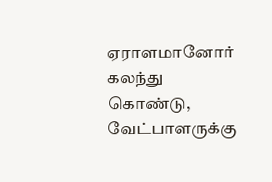ஏராளமானோர் கலந்து கொண்டு, வேட்பாளருக்கு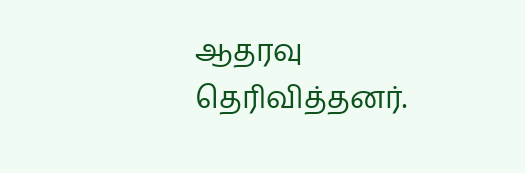ஆதரவு தெரிவித்தனர்.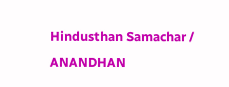Hindusthan Samachar / ANANDHAN